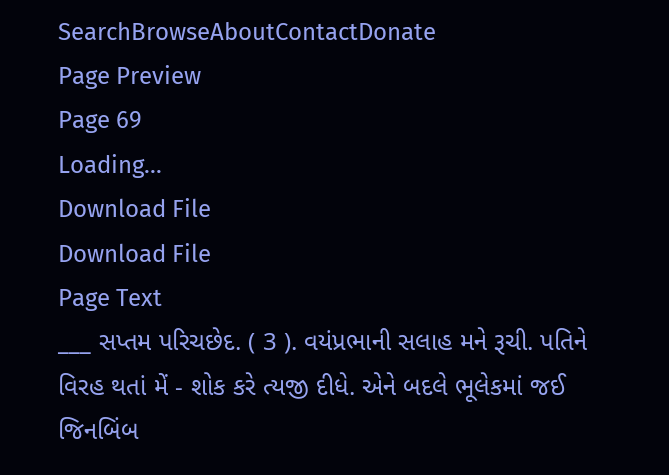SearchBrowseAboutContactDonate
Page Preview
Page 69
Loading...
Download File
Download File
Page Text
___ સપ્તમ પરિચછેદ. ( 3 ). વયંપ્રભાની સલાહ મને રૂચી. પતિને વિરહ થતાં મેં - શોક કરે ત્યજી દીધે. એને બદલે ભૂલેકમાં જઈ જિનબિંબ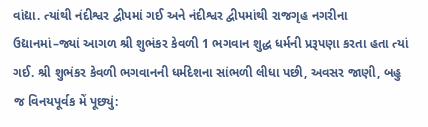વાંદ્યા. ત્યાંથી નંદીશ્વર દ્વીપમાં ગઈ અને નંદીશ્વર દ્વીપમાંથી રાજગૃહ નગરીના ઉદ્યાનમાં–જ્યાં આગળ શ્રી શુભંકર કેવળી 1 ભગવાન શુદ્ધ ધર્મની પ્રરૂપણા કરતા હતા ત્યાં ગઈ. શ્રી શુભંકર કેવળી ભગવાનની ધર્મદેશના સાંભળી લીધા પછી, અવસર જાણી, બહુ જ વિનયપૂર્વક મેં પૂછ્યું: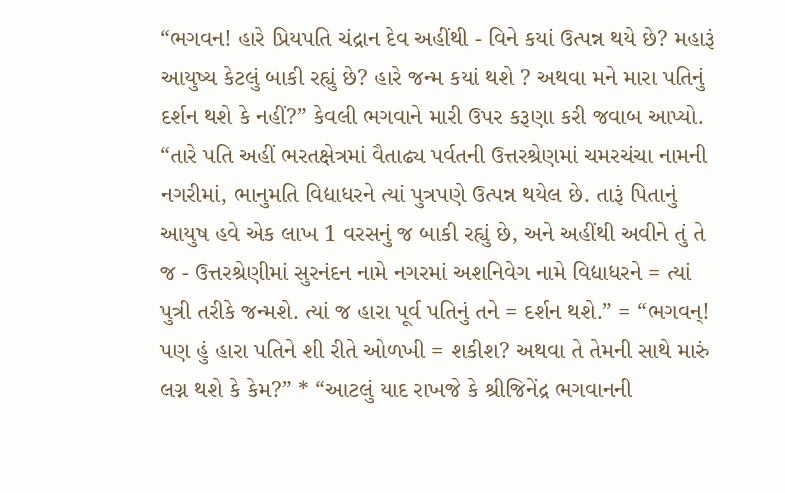“ભગવન! હારે પ્રિયપતિ ચંદ્રાન દેવ અહીંથી - વિને કયાં ઉત્પન્ન થયે છે? મહારૂં આયુષ્ય કેટલું બાકી રહ્યું છે? હારે જન્મ કયાં થશે ? અથવા મને મારા પતિનું દર્શન થશે કે નહીં?” કેવલી ભગવાને મારી ઉપર કરૂણા કરી જવાબ આપ્યો. “તારે પતિ અહીં ભરતક્ષેત્રમાં વૈતાઢ્ય પર્વતની ઉત્તરશ્રેણમાં ચમરચંચા નામની નગરીમાં, ભાનુમતિ વિદ્યાધરને ત્યાં પુત્રપણે ઉત્પન્ન થયેલ છે. તારૂં પિતાનું આયુષ હવે એક લાખ 1 વરસનું જ બાકી રહ્યું છે, અને અહીંથી અવીને તું તે જ - ઉત્તરશ્રેણીમાં સુરનંદન નામે નગરમાં અશનિવેગ નામે વિદ્યાધરને = ત્યાં પુત્રી તરીકે જન્મશે. ત્યાં જ હારા પૂર્વ પતિનું તને = દર્શન થશે.” = “ભગવન્! પણ હું હારા પતિને શી રીતે ઓળખી = શકીશ? અથવા તે તેમની સાથે મારું લગ્ન થશે કે કેમ?” * “આટલું યાદ રાખજે કે શ્રીજિનેંદ્ર ભગવાનની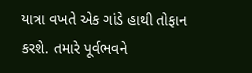યાત્રા વખતે એક ગાંડે હાથી તોફાન કરશે. તમારે પૂર્વભવને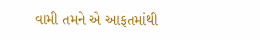વામી તમને એ આફતમાંથી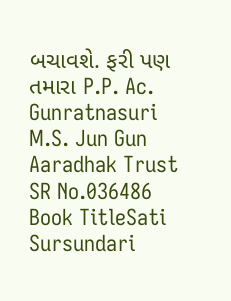બચાવશે. ફરી પણ તમારા P.P. Ac. Gunratnasuri M.S. Jun Gun Aaradhak Trust
SR No.036486
Book TitleSati Sursundari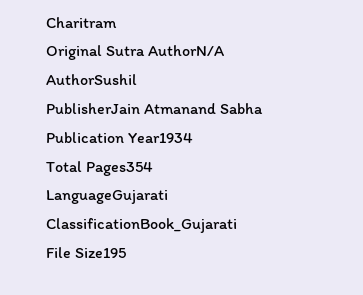Charitram
Original Sutra AuthorN/A
AuthorSushil
PublisherJain Atmanand Sabha
Publication Year1934
Total Pages354
LanguageGujarati
ClassificationBook_Gujarati
File Size195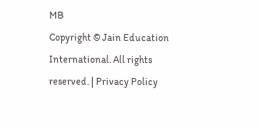MB
Copyright © Jain Education International. All rights reserved. | Privacy Policy